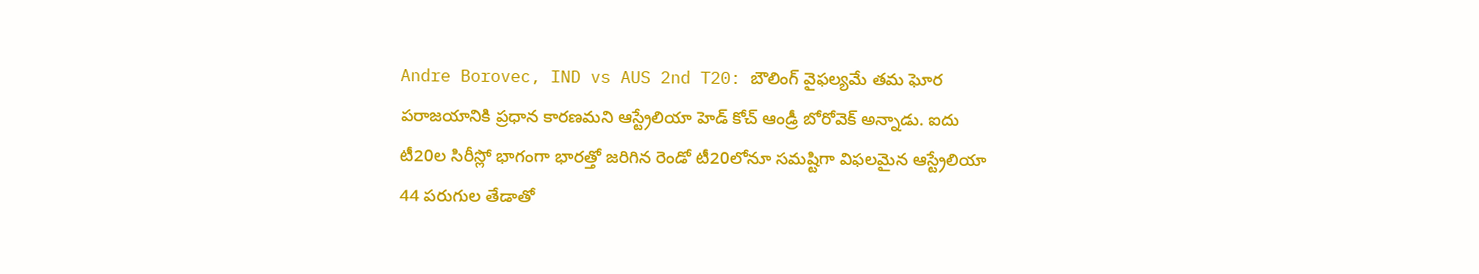Andre Borovec, IND vs AUS 2nd T20: బౌలింగ్ వైఫల్యమే తమ ఘోర పరాజయానికి ప్రధాన కారణమని ఆస్ట్రేలియా హెడ్ కోచ్ ఆండ్రీ బోరోవెక్ అన్నాడు. ఐదు టీ20ల సిరీస్లో భాగంగా భారత్తో జరిగిన రెండో టీ20లోనూ సమష్టిగా విఫలమైన ఆస్ట్రేలియా 44 పరుగుల తేడాతో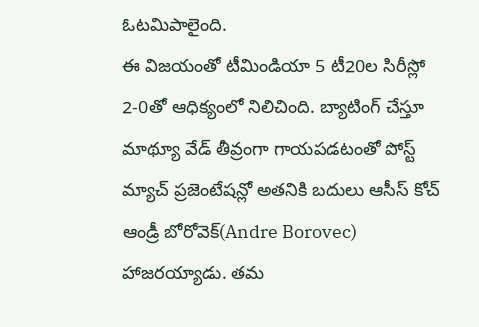ఓటమిపాలైంది.
ఈ విజయంతో టీమిండియా 5 టీ20ల సిరీస్లో 2-0తో ఆధిక్యంలో నిలిచింది. బ్యాటింగ్ చేస్తూ మాథ్యూ వేడ్ తీవ్రంగా గాయపడటంతో పోస్ట్ మ్యాచ్ ప్రజెంటేషన్లో అతనికి బదులు ఆసీస్ కోచ్ ఆండ్రీ బోరోవెక్(Andre Borovec) హాజరయ్యాడు. తమ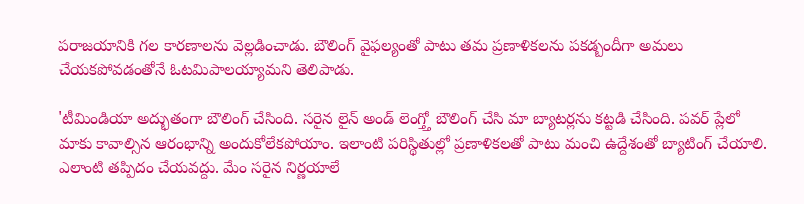పరాజయానికి గల కారణాలను వెల్లడించాడు. బౌలింగ్ వైఫల్యంతో పాటు తమ ప్రణాళికలను పకడ్బందీగా అమలు చేయకపోవడంతోనే ఓటమిపాలయ్యామని తెలిపాడు.

'టీమిండియా అద్భుతంగా బౌలింగ్ చేసింది. సరైన లైన్ అండ్ లెంగ్త్తో బౌలింగ్ చేసి మా బ్యాటర్లను కట్టడి చేసింది. పవర్ ప్లేలో మాకు కావాల్సిన ఆరంభాన్ని అందుకోలేకపోయాం. ఇలాంటి పరిస్థితుల్లో ప్రణాళికలతో పాటు మంచి ఉద్దేశంతో బ్యాటింగ్ చేయాలి. ఎలాంటి తప్పిదం చేయవద్దు. మేం సరైన నిర్ణయాలే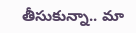తీసుకున్నా.. మా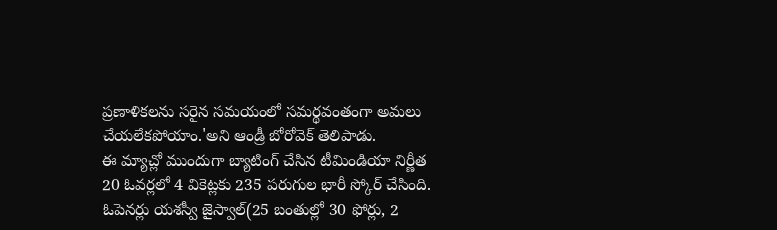ప్రణాళికలను సరైన సమయంలో సమర్థవంతంగా అమలు చేయలేకపోయాం.'అని ఆండ్రీ బోరోవెక్ తెలిపాడు.
ఈ మ్యాచ్లో ముందుగా బ్యాటింగ్ చేసిన టీమిండియా నిర్ణీత 20 ఓవర్లలో 4 వికెట్లకు 235 పరుగుల భారీ స్కోర్ చేసింది. ఓపెనర్లు యశస్వీ జైస్వాల్(25 బంతుల్లో 30 ఫోర్లు, 2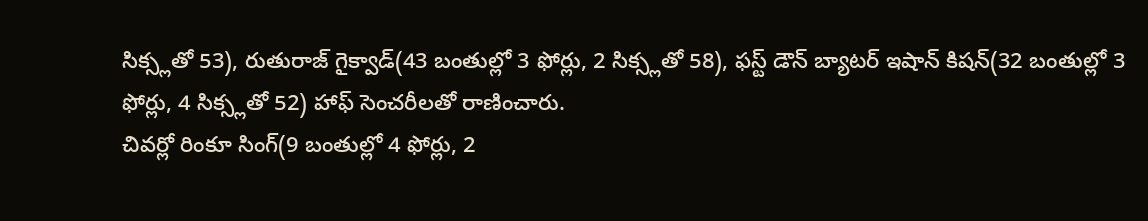సిక్స్లతో 53), రుతురాజ్ గైక్వాడ్(43 బంతుల్లో 3 ఫోర్లు, 2 సిక్స్లతో 58), ఫస్ట్ డౌన్ బ్యాటర్ ఇషాన్ కిషన్(32 బంతుల్లో 3 ఫోర్లు, 4 సిక్స్లతో 52) హాఫ్ సెంచరీలతో రాణించారు.
చివర్లో రింకూ సింగ్(9 బంతుల్లో 4 ఫోర్లు, 2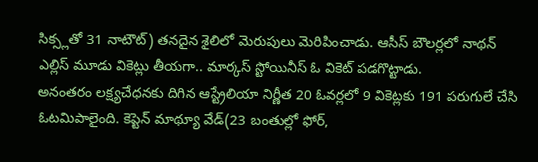సిక్స్లతో 31 నాటౌట్) తనదైన శైలిలో మెరుపులు మెరిపించాడు. ఆసీస్ బౌలర్లలో నాథన్ ఎల్లిస్ మూడు వికెట్లు తీయగా.. మార్కస్ స్టోయినీస్ ఓ వికెట్ పడగొట్టాడు.
అనంతరం లక్ష్యచేధనకు దిగిన ఆస్ట్రేలియా నిర్ణీత 20 ఓవర్లలో 9 వికెట్లకు 191 పరుగులే చేసి ఓటమిపాలైంది. కెప్టెన్ మాథ్యూ వేడ్(23 బంతుల్లో ఫోర్,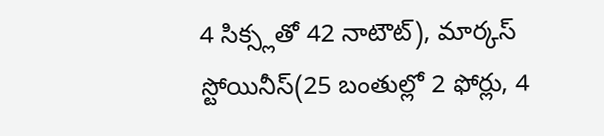4 సిక్స్లతో 42 నాటౌట్), మార్కస్ స్టోయినీస్(25 బంతుల్లో 2 ఫోర్లు, 4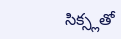సిక్స్లతో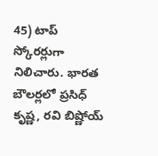45) టాప్ స్కోరర్లుగా నిలిచారు. భారత బౌలర్లలో ప్రసిధ్ కృష్ణ, రవి బిష్ణోయ్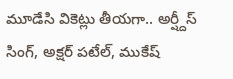మూడేసి వికెట్లు తీయగా.. అర్ష్దీస్ సింగ్, అక్షర్ పటేల్, ముకేష్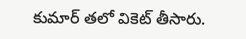కుమార్ తలో వికెట్ తీసారు.